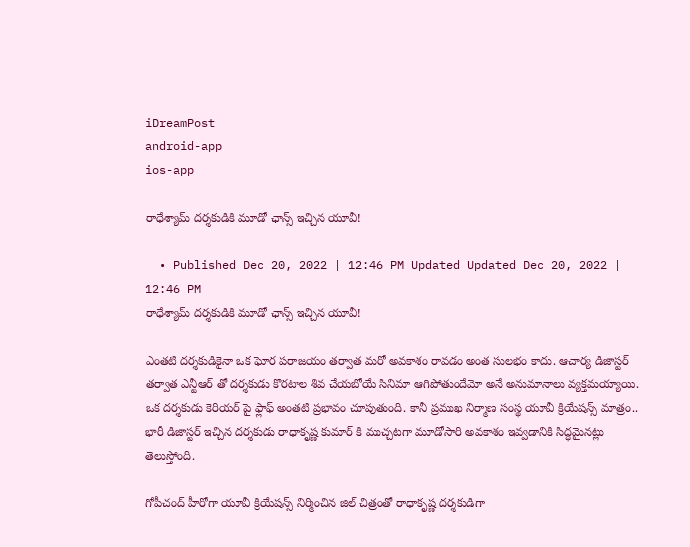iDreamPost
android-app
ios-app

రాధేశ్యామ్ దర్శకుడికి మూడో ఛాన్స్ ఇచ్చిన యూవీ!

  • Published Dec 20, 2022 | 12:46 PM Updated Updated Dec 20, 2022 | 12:46 PM
రాధేశ్యామ్ దర్శకుడికి మూడో ఛాన్స్ ఇచ్చిన యూవీ!

ఎంతటి దర్శకుడికైనా ఒక ఘోర పరాజయం తర్వాత మరో అవకాశం రావడం అంత సులభం కాదు. ఆచార్య డిజాస్టర్ తర్వాత ఎన్టీఆర్ తో దర్శకుడు కొరటాల శివ చేయబోయే సినిమా ఆగిపోతుందేమో అనే అనుమానాలు వ్యక్తమయ్యాయి. ఒక దర్శకుడు కెరియర్ పై ఫ్లాఫ్ అంతటి ప్రభావం చూపుతుంది. కానీ ప్రముఖ నిర్మాణ సంస్థ యూవీ క్రియేషన్స్ మాత్రం.. భారీ డిజాస్టర్ ఇచ్చిన దర్శకుడు రాధాకృష్ణ కుమార్ కి ముచ్చటగా మూడోసారి అవకాశం ఇవ్వడానికి సిద్ధమైనట్లు తెలుస్తోంది.

గోపీచంద్ హీరోగా యూవీ క్రియేషన్స్ నిర్మించిన జిల్ చిత్రంతో రాధాకృష్ణ దర్శకుడిగా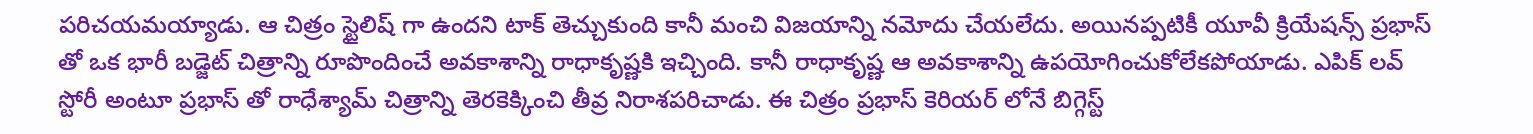పరిచయమయ్యాడు. ఆ చిత్రం స్టైలిష్ గా ఉందని టాక్ తెచ్చుకుంది కానీ మంచి విజయాన్ని నమోదు చేయలేదు. అయినప్పటికీ యూవీ క్రియేషన్స్ ప్రభాస్ తో ఒక భారీ బడ్జెట్ చిత్రాన్ని రూపొందించే అవకాశాన్ని రాధాకృష్ణకి ఇచ్చింది. కానీ రాధాకృష్ణ ఆ అవకాశాన్ని ఉపయోగించుకోలేకపోయాడు. ఎపిక్ లవ్ స్టోరీ అంటూ ప్రభాస్ తో రాధేశ్యామ్ చిత్రాన్ని తెరకెక్కించి తీవ్ర నిరాశపరిచాడు. ఈ చిత్రం ప్రభాస్ కెరియర్ లోనే బిగ్గెస్ట్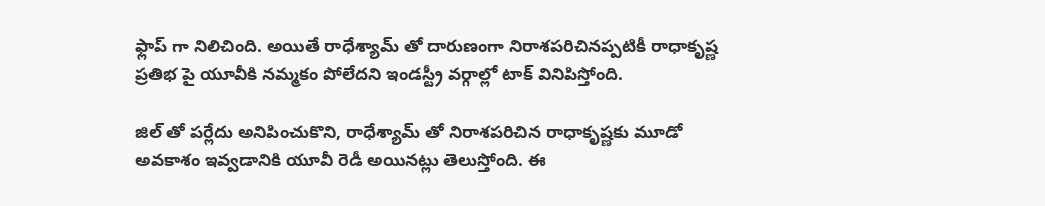ఫ్లాప్ గా నిలిచింది. అయితే రాధేశ్యామ్ తో దారుణంగా నిరాశపరిచినప్పటికీ రాధాకృష్ణ ప్రతిభ పై యూవీకి నమ్మకం పోలేదని ఇండస్ట్రీ వర్గాల్లో టాక్ వినిపిస్తోంది.

జిల్ తో పర్లేదు అనిపించుకొని, రాధేశ్యామ్ తో నిరాశపరిచిన రాధాకృష్ణకు మూడో అవకాశం ఇవ్వడానికి యూవీ రెడీ అయినట్లు తెలుస్తోంది. ఈ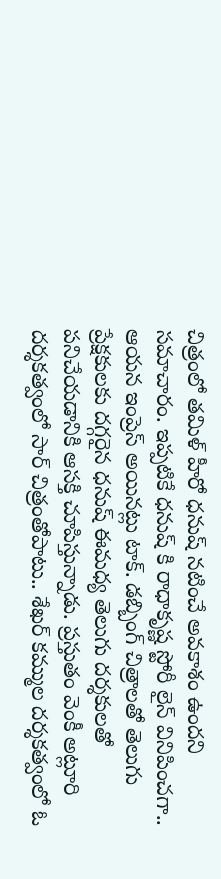చిత్రంలో తమిళ్ హీరో ధనుష్ నటించే అవకాశం ఉందని సమాచారం. ఇప్పటికే ధనుష్ కి రాధాకృష్ణ స్టోరీ లైన్ వినిపించగా.. ఆయన ఇంప్రెస్ అయినట్లు టాక్. డబ్బింగ్ చిత్రాలతో తెలుగు ప్రేక్షకులకు దగ్గరైన ధనుష్ ఈమధ్య తెలుగు దర్శకులతో పనిచేయడానికి ఆసక్తి చూపిస్తున్నాడు. ప్రస్తుతం వెంకీ అట్లూరి దర్శకత్వంలో సార్ చిత్రంతోపాటు.. శేఖర్ కమ్ముల దర్శకత్వంలో ఓ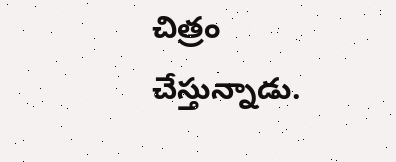చిత్రం చేస్తున్నాడు.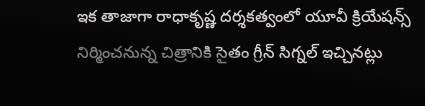ఇక తాజాగా రాధాకృష్ణ దర్శకత్వంలో యూవీ క్రియేషన్స్ నిర్మించనున్న చిత్రానికి సైతం గ్రీన్ సిగ్నల్ ఇచ్చినట్లు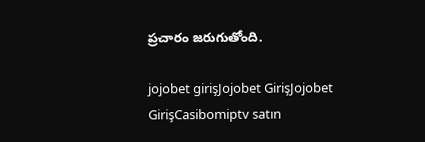ప్రచారం జరుగుతోంది.

jojobet girişJojobet GirişJojobet GirişCasibomiptv satın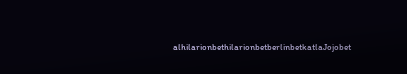alhilarionbethilarionbetberlinbetkatlaJojobet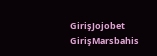GirişJojobet GirişMarsbahis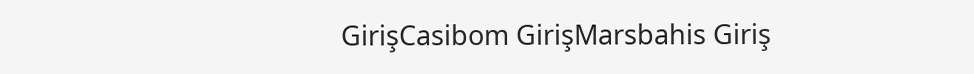GirişCasibom GirişMarsbahis Giriş